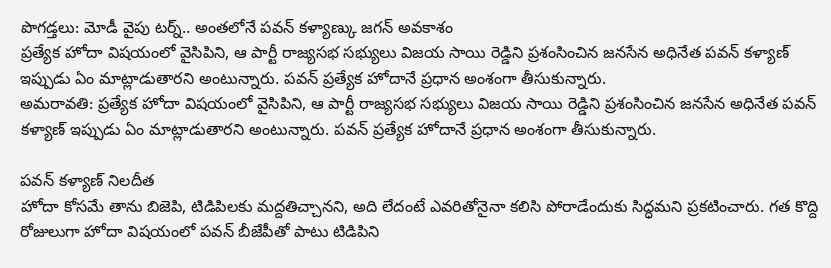పొగడ్తలు: మోడీ వైపు టర్న్.. అంతలోనే పవన్ కళ్యాణ్కు జగన్ అవకాశం
ప్రత్యేక హోదా విషయంలో వైసిపిని, ఆ పార్టీ రాజ్యసభ సభ్యులు విజయ సాయి రెడ్డిని ప్రశంసించిన జనసేన అధినేత పవన్ కళ్యాణ్ ఇప్పుడు ఏం మాట్లాడుతారని అంటున్నారు. పవన్ ప్రత్యేక హోదానే ప్రధాన అంశంగా తీసుకున్నారు.
అమరావతి: ప్రత్యేక హోదా విషయంలో వైసిపిని, ఆ పార్టీ రాజ్యసభ సభ్యులు విజయ సాయి రెడ్డిని ప్రశంసించిన జనసేన అధినేత పవన్ కళ్యాణ్ ఇప్పుడు ఏం మాట్లాడుతారని అంటున్నారు. పవన్ ప్రత్యేక హోదానే ప్రధాన అంశంగా తీసుకున్నారు.

పవన్ కళ్యాణ్ నిలదీత
హోదా కోసమే తాను బిజెపి, టిడిపిలకు మద్దతిచ్చానని, అది లేదంటే ఎవరితోనైనా కలిసి పోరాడేందుకు సిద్ధమని ప్రకటించారు. గత కొద్ది రోజులుగా హోదా విషయంలో పవన్ బీజేపీతో పాటు టిడిపిని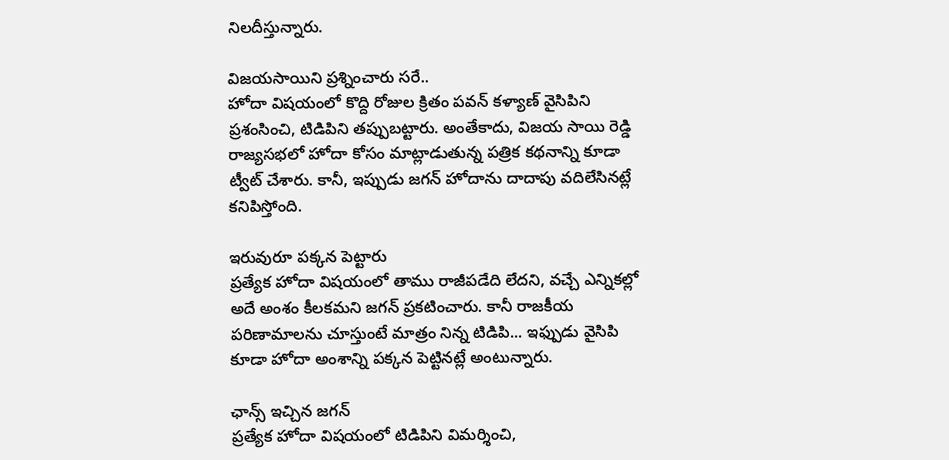నిలదీస్తున్నారు.

విజయసాయిని ప్రశ్నించారు సరే..
హోదా విషయంలో కొద్ది రోజుల క్రితం పవన్ కళ్యాణ్ వైసిపిని ప్రశంసించి, టిడిపిని తప్పుబట్టారు. అంతేకాదు, విజయ సాయి రెడ్డి రాజ్యసభలో హోదా కోసం మాట్లాడుతున్న పత్రిక కథనాన్ని కూడా ట్వీట్ చేశారు. కానీ, ఇప్పుడు జగన్ హోదాను దాదాపు వదిలేసినట్లే కనిపిస్తోంది.

ఇరువురూ పక్కన పెట్టారు
ప్రత్యేక హోదా విషయంలో తాము రాజీపడేది లేదని, వచ్చే ఎన్నికల్లో అదే అంశం కీలకమని జగన్ ప్రకటించారు. కానీ రాజకీయ పరిణామాలను చూస్తుంటే మాత్రం నిన్న టిడిపి... ఇఫ్పుడు వైసిపి కూడా హోదా అంశాన్ని పక్కన పెట్టినట్లే అంటున్నారు.

ఛాన్స్ ఇచ్చిన జగన్
ప్రత్యేక హోదా విషయంలో టిడిపిని విమర్శించి,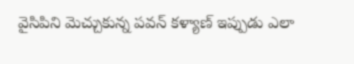వైసిపిని మెచ్చుకున్న పవన్ కళ్యాణ్ ఇప్పుడు ఎలా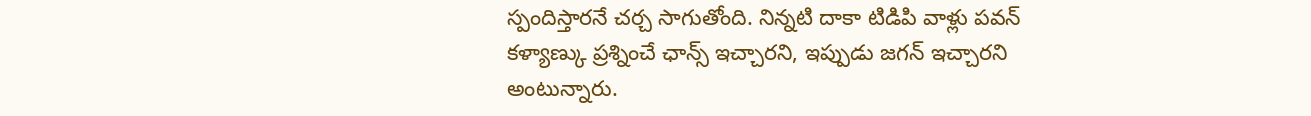స్పందిస్తారనే చర్చ సాగుతోంది. నిన్నటి దాకా టిడిపి వాళ్లు పవన్ కళ్యాణ్కు ప్రశ్నించే ఛాన్స్ ఇచ్చారని, ఇప్పుడు జగన్ ఇచ్చారని అంటున్నారు.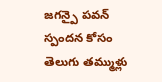జగన్పై పవన్ స్పందన కోసం తెలుగు తమ్ముళ్లు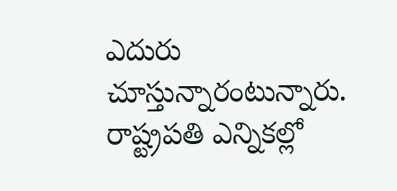ఎదురు చూస్తున్నారంటున్నారు. రాష్ట్రపతి ఎన్నికల్లో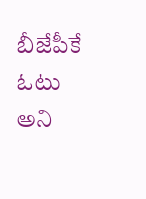బీజేపీకే ఓటు అని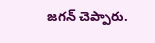జగన్ చెప్పారు.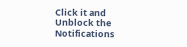Click it and Unblock the Notifications